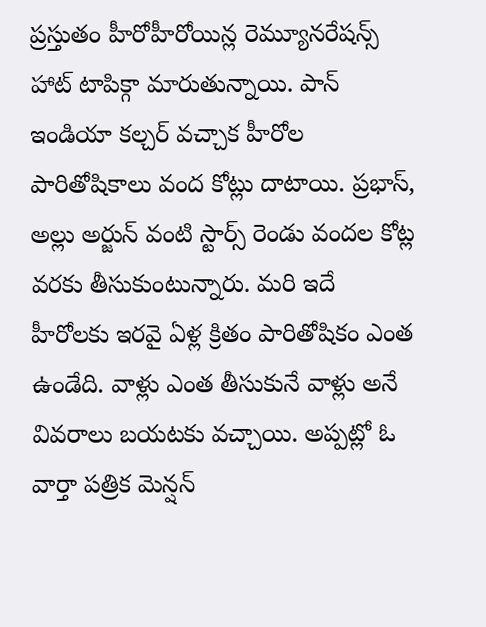ప్రస్తుతం హీరోహీరోయిన్ల రెమ్యూనరేషన్స్ హాట్ టాపిక్గా మారుతున్నాయి. పాన్ ఇండియా కల్చర్ వచ్చాక హీరోల పారితోషికాలు వంద కోట్లు దాటాయి. ప్రభాస్, అల్లు అర్జున్ వంటి స్టార్స్ రెండు వందల కోట్ల వరకు తీసుకుంటున్నారు. మరి ఇదే హీరోలకు ఇరవై ఏళ్ల క్రితం పారితోషికం ఎంత ఉండేది. వాళ్లు ఎంత తీసుకునే వాళ్లు అనే వివరాలు బయటకు వచ్చాయి. అప్పట్లో ఓ వార్తా పత్రిక మెన్షన్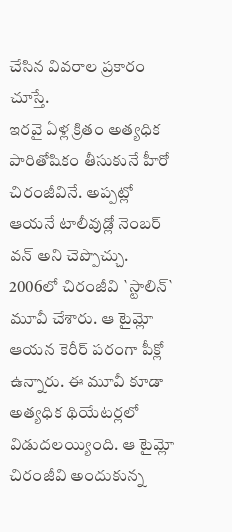చేసిన వివరాల ప్రకారం చూస్తే.
ఇరవై ఏళ్ల క్రితం అత్యధిక పారితోషికం తీసుకునే హీరో చిరంజీవినే. అప్పట్లో ఆయనే టాలీవుడ్లో నెంబర్ వన్ అని చెప్పొచ్చు. 2006లో చిరంజీవి `స్టాలిన్` మూవీ చేశారు. ఆ టైమ్లో ఆయన కెరీర్ పరంగా పీక్లో ఉన్నారు. ఈ మూవీ కూడా అత్యధిక థియేటర్లలో విడుదలయ్యింది. ఆ టైమ్లో చిరంజీవి అందుకున్న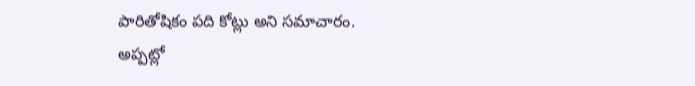పారితోషికం పది కోట్లు అని సమాచారం. అప్పట్లో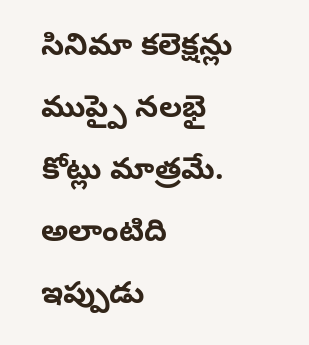సినిమా కలెక్షన్లు ముప్పై నలభై కోట్లు మాత్రమే. అలాంటిది ఇప్పుడు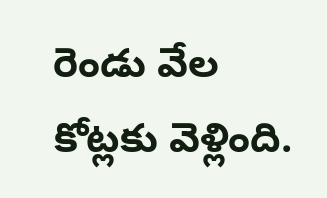రెండు వేల కోట్లకు వెళ్లింది.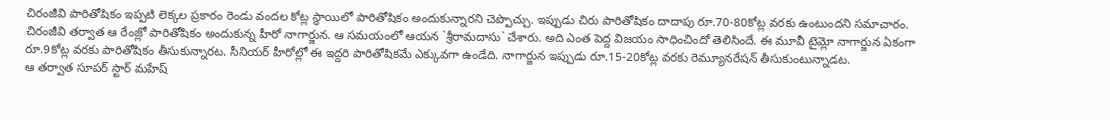చిరంజీవి పారితోషికం ఇప్పటి లెక్కల ప్రకారం రెండు వందల కోట్ల స్థాయిలో పారితోషికం అందుకున్నారని చెప్పొచ్చు. ఇప్పుడు చిరు పారితోషికం దాదాపు రూ.70-80కోట్ల వరకు ఉంటుందని సమాచారం.
చిరంజీవి తర్వాత ఆ రేంజ్లో పారితోషికం అందుకున్న హీరో నాగార్జున. ఆ సమయంలో ఆయన `శ్రీరామదాసు` చేశారు. అది ఎంత పెద్ద విజయం సాధించిందో తెలిసిందే. ఈ మూవీ టైమ్లో నాగార్జున ఏకంగా రూ.9కోట్ల వరకు పారితోషికం తీసుకున్నారట. సీనియర్ హీరోల్లో ఈ ఇద్దరి పారితోషికమే ఎక్కువగా ఉండేది. నాగార్జున ఇప్పుడు రూ.15-20కోట్ల వరకు రెమ్యూనరేషన్ తీసుకుంటున్నాడట.
ఆ తర్వాత సూపర్ స్టార్ మహేష్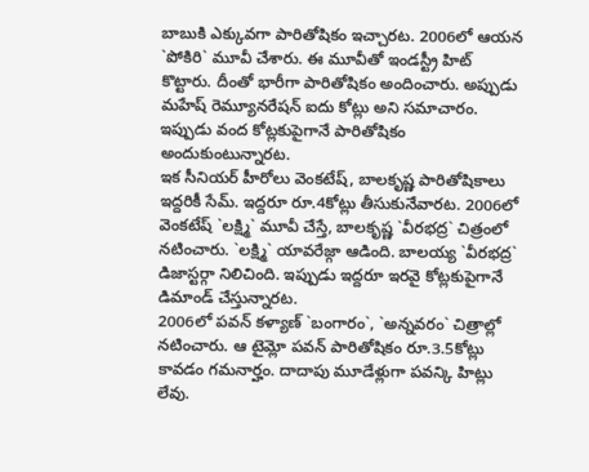బాబుకి ఎక్కువగా పారితోషికం ఇచ్చారట. 2006లో ఆయన `పోకిరి` మూవీ చేశారు. ఈ మూవీతో ఇండస్ట్రీ హిట్ కొట్టారు. దీంతో భారీగా పారితోషికం అందించారు. అప్పుడు మహేష్ రెమ్యూనరేషన్ ఐదు కోట్లు అని సమాచారం. ఇప్పుడు వంద కోట్లకుపైగానే పారితోషికం అందుకుంటున్నారట.
ఇక సీనియర్ హీరోలు వెంకటేష్, బాలకృష్ణ పారితోషికాలు ఇద్దరికీ సేమ్. ఇద్దరూ రూ.4కోట్లు తీసుకునేవారట. 2006లో వెంకటేష్ `లక్ష్మి` మూవీ చేస్తే, బాలకృష్ణ `వీరభద్ర` చిత్రంలో నటించారు. `లక్ష్మి` యావరేజ్గా ఆడింది. బాలయ్య `వీరభద్ర` డిజాస్టర్గా నిలిచింది. ఇప్పుడు ఇద్దరూ ఇరవై కోట్లకుపైగానే డిమాండ్ చేస్తున్నారట.
2006లో పవన్ కళ్యాణ్ `బంగారం`, `అన్నవరం` చిత్రాల్లో నటించారు. ఆ టైమ్లో పవన్ పారితోషికం రూ.3.5కోట్లు కావడం గమనార్హం. దాదాపు మూడేళ్లుగా పవన్కి హిట్లు లేవు.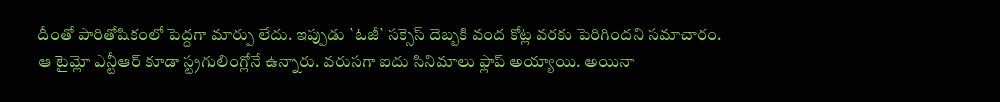దీంతో పారితోషికంలో పెద్దగా మార్పు లేదు. ఇప్పుడు `ఓజీ` సక్సెస్ దెబ్బకి వంద కోట్ల వరకు పెరిగిందని సమాచారం.
ఆ టైమ్లో ఎన్టీఆర్ కూడా స్ట్రగులింగ్లోనే ఉన్నారు. వరుసగా ఐదు సినిమాలు ఫ్లాప్ అయ్యాయి. అయినా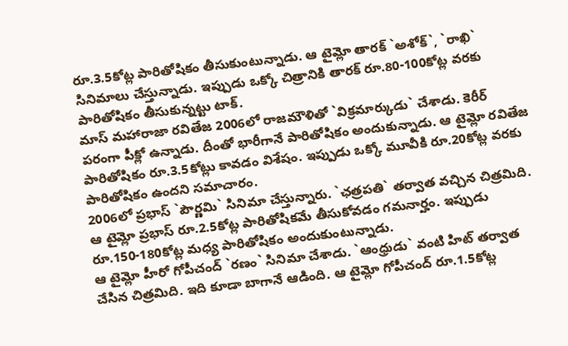రూ.3.5కోట్ల పారితోషికం తీసుకుంటున్నాడు. ఆ టైమ్లో తారక్ `అశోక్`, `రాఖి` సినిమాలు చేస్తున్నాడు. ఇప్పుడు ఒక్కో చిత్రానికి తారక్ రూ.80-100కోట్ల వరకు పారితోషికం తీసుకున్నట్టు టాక్.
మాస్ మహారాజా రవితేజ 2006లో రాజమౌళితో `విక్రమార్కుడు` చేశాడు. కెరీర్ పరంగా పీక్లో ఉన్నాడు. దీంతో భారీగానే పారితోషికం అందుకున్నాడు. ఆ టైమ్లో రవితేజ పారితోషికం రూ.3.5కోట్లు కావడం విశేషం. ఇప్పుడు ఒక్కో మూవీకి రూ.20కోట్ల వరకు పారితోషికం ఉందని సమాచారం.
2006లో ప్రభాస్ `పౌర్ణమి` సినిమా చేస్తున్నారు. `ఛత్రపతి` తర్వాత వచ్చిన చిత్రమిది. ఆ టైమ్లో ప్రభాస్ రూ.2.5కోట్ల పారితోషికమే తీసుకోవడం గమనార్హం. ఇప్పుడు రూ.150-180కోట్ల మధ్య పారితోషికం అందుకుంటున్నాడు.
ఆ టైమ్లో హీరో గోపీచంద్ `రణం` సినిమా చేశాడు. `ఆంధ్రుడు` వంటి హిట్ తర్వాత చేసిన చిత్రమిది. ఇది కూడా బాగానే ఆడింది. ఆ టైమ్లో గోపీచంద్ రూ.1.5కోట్ల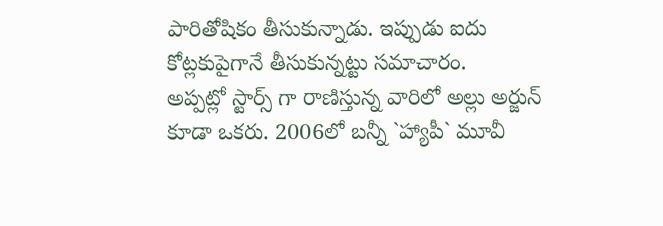పారితోషికం తీసుకున్నాడు. ఇప్పుడు ఐదు కోట్లకుపైగానే తీసుకున్నట్టు సమాచారం.
అప్పట్లో స్టార్స్ గా రాణిస్తున్న వారిలో అల్లు అర్జున్ కూడా ఒకరు. 2006లో బన్నీ `హ్యాపీ` మూవీ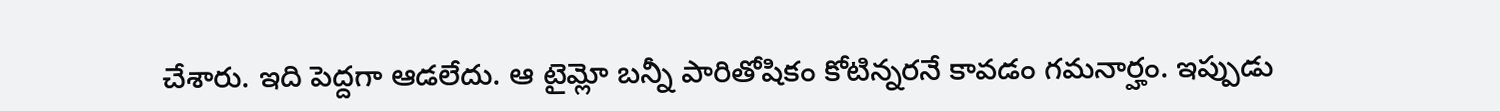చేశారు. ఇది పెద్దగా ఆడలేదు. ఆ టైమ్లో బన్నీ పారితోషికం కోటిన్నరనే కావడం గమనార్హం. ఇప్పుడు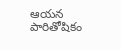ఆయన పారితోషికం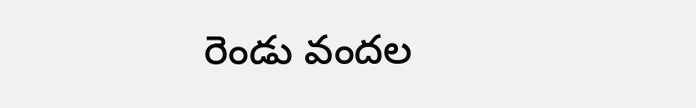రెండు వందల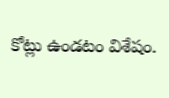కోట్లు ఉండటం విశేషం.